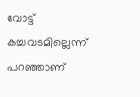വോട്ട് കച്ചവടമില്ലെന്ന് പറഞ്ഞാണ്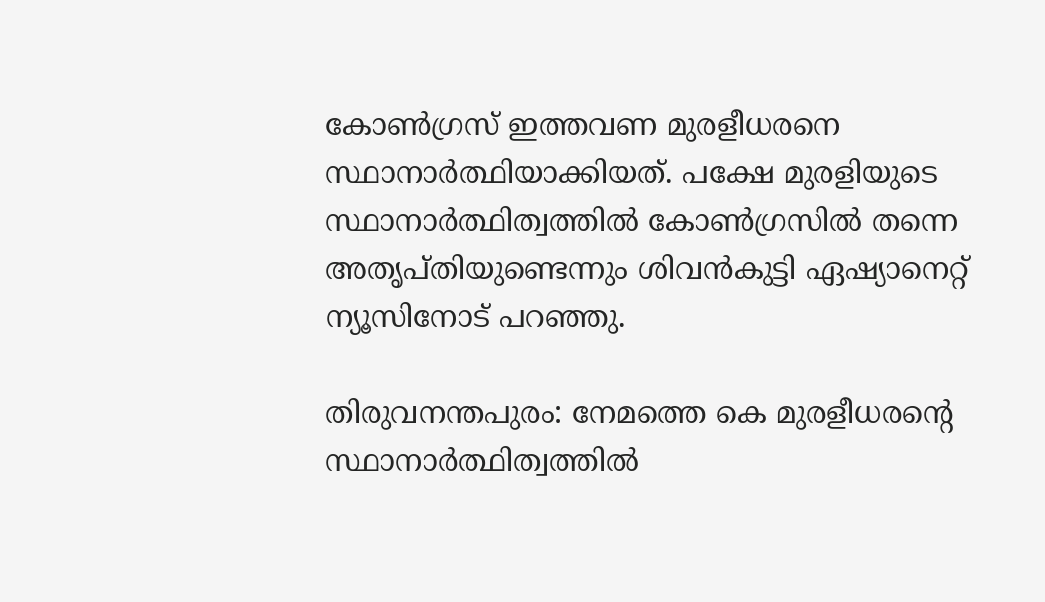കോൺഗ്രസ് ഇത്തവണ മുരളീധരനെ സ്ഥാനാര്‍ത്ഥിയാക്കിയത്. പക്ഷേ മുരളിയുടെ സ്ഥാനാര്‍ത്ഥിത്വത്തിൽ കോൺഗ്രസിൽ തന്നെ അതൃപ്തിയുണ്ടെന്നും ശിവൻകുട്ടി ഏഷ്യാനെറ്റ് ന്യൂസിനോട് പറഞ്ഞു.

തിരുവനന്തപുരം: നേമത്തെ കെ മുരളീധരന്റെ സ്ഥാനാര്‍ത്ഥിത്വത്തിൽ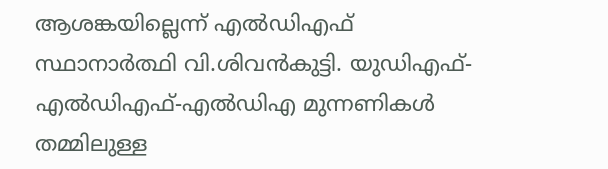ആശങ്കയില്ലെന്ന് എൽഡിഎഫ് സ്ഥാനാര്‍ത്ഥി വി.ശിവൻകുട്ടി. യുഡിഎഫ്-എൽഡിഎഫ്-എൽഡിഎ മുന്നണികൾ തമ്മിലുള്ള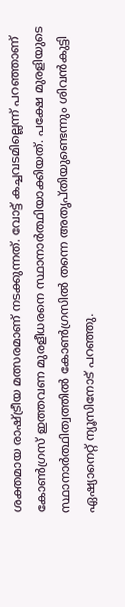ശക്തമായ രാഷ്ട്രീയ മത്സരമാണ് നടക്കുന്നത്. വോട്ട് കച്ചവടമില്ലെന്ന് പറഞ്ഞാണ് കോൺഗ്രസ് ഇത്തവണ മുരളീധരനെ സ്ഥാനാര്‍ത്ഥിയാക്കിയത്. പക്ഷേ മുരളിയുടെ സ്ഥാനാര്‍ത്ഥിത്വത്തിൽ കോൺഗ്രസിൽ തന്നെ അതൃപ്തിയുണ്ടെന്നും ശിവൻകുട്ടി ഏഷ്യാനെറ്റ് ന്യൂസിനോട് പറഞ്ഞു.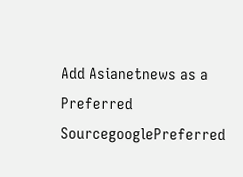Add Asianetnews as a Preferred SourcegooglePreferred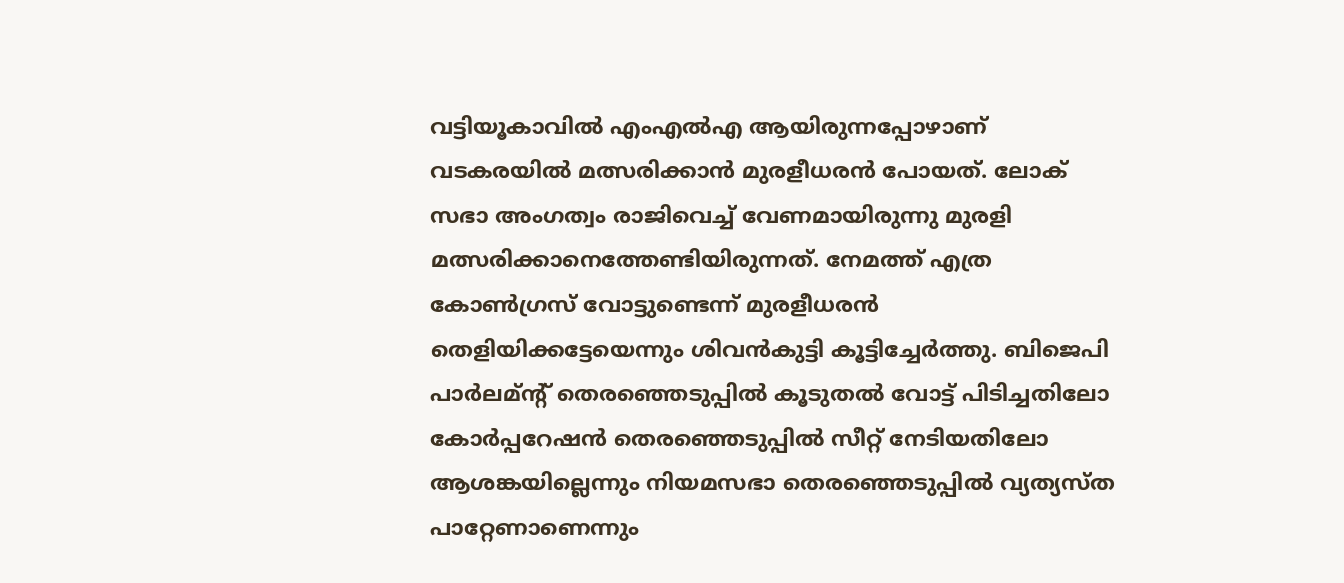വട്ടിയൂ‍കാവിൽ എംഎൽഎ ആയിരുന്നപ്പോഴാണ് വടകരയിൽ മത്സരിക്കാൻ മുരളീധരൻ പോയത്. ലോക് സഭാ അംഗത്വം രാജിവെച്ച് വേണമായിരുന്നു മുരളി മത്സരിക്കാനെത്തേണ്ടിയിരുന്നത്. നേമത്ത് എത്ര കോൺഗ്രസ് വോട്ടുണ്ടെന്ന് മുരളീധരൻ തെളിയിക്കട്ടേയെന്നും ശിവൻകുട്ടി കൂട്ടിച്ചേര്‍ത്തു. ബിജെപി പാര്‍ലമ്ന്റ് തെരഞ്ഞെടുപ്പിൽ കൂടുതൽ വോട്ട് പിടിച്ചതിലോ കോര്‍പ്പറേഷൻ തെരഞ്ഞെടുപ്പിൽ സീറ്റ് നേടിയതിലോ ആശങ്കയില്ലെന്നും നിയമസഭാ തെരഞ്ഞെടുപ്പിൽ വ്യത്യസ്ത പാറ്റേണാണെന്നും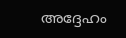അദ്ദേഹം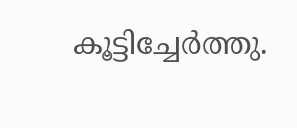കൂട്ടിച്ചേര്‍ത്തു.